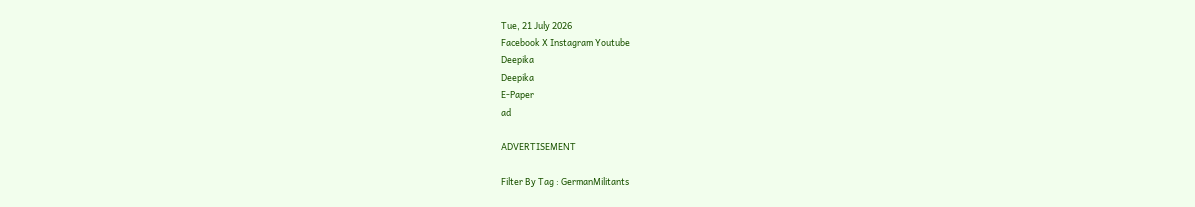Tue, 21 July 2026
Facebook X Instagram Youtube
Deepika
Deepika
E-Paper
ad

ADVERTISEMENT

Filter By Tag : GermanMilitants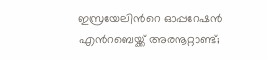ഇസ്രയേലിന്‍റെ ഓപ്പറേഷൻ എന്‍റബെയ്ക്ക് അരനൂറ്റാണ്ട്;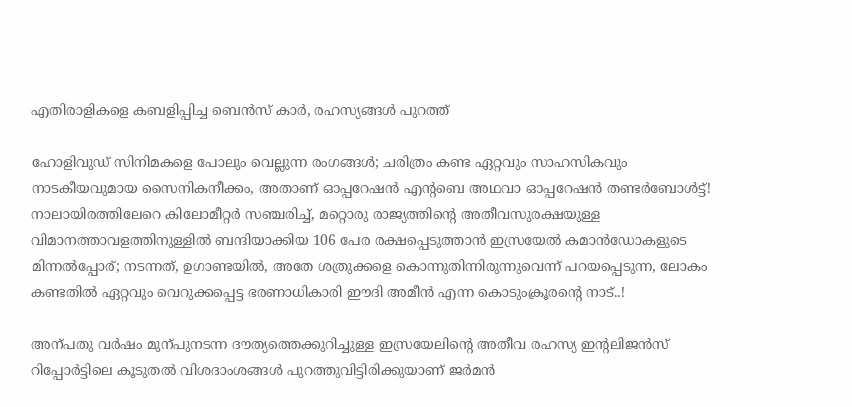എതിരാളികളെ കബളിപ്പിച്ച ബെൻസ് കാർ, രഹസ്യങ്ങൾ പുറത്ത്

ഹോളിവുഡ് സിനിമകളെ പോലും വെല്ലുന്ന രംഗങ്ങൾ; ചരിത്രം കണ്ട ഏറ്റവും സാഹസികവും നാടകീയവുമായ സൈനികനീക്കം, അതാണ് ഓപ്പറേഷൻ എന്‍റബെ അഥവാ ഓപ്പറേഷൻ തണ്ടർബോൾട്ട്! നാലായിരത്തിലേറെ കിലോമീറ്റർ സഞ്ചരിച്ച്, മറ്റൊരു രാജ്യത്തിന്‍റെ അതീവസുരക്ഷയുള്ള വിമാനത്താവളത്തിനുള്ളിൽ ബന്ദിയാക്കിയ 106 പേര രക്ഷപ്പെടുത്താൻ ഇസ്രയേൽ കമാൻഡോകളുടെ മിന്നൽപ്പോര്; നടന്നത്, ഉഗാണ്ടയിൽ, അതേ ശത്രുക്കളെ കൊന്നുതിന്നിരുന്നുവെന്ന് പറയപ്പെടുന്ന, ലോകം കണ്ടതിൽ ഏറ്റവും വെറുക്കപ്പെട്ട ഭരണാധികാരി ഈദി അമീൻ എന്ന കൊടുംക്രൂരന്‍റെ നാട്..!

അന്പതു വർഷം മുന്പുനടന്ന ദൗത്യത്തെക്കുറിച്ചുള്ള ഇസ്രയേലിന്‍റെ അതീവ രഹസ്യ ഇന്‍റലിജൻസ് റിപ്പോർട്ടിലെ കൂടുതൽ വിശദാംശങ്ങൾ പുറത്തുവിട്ടിരിക്കുയാണ് ജർമൻ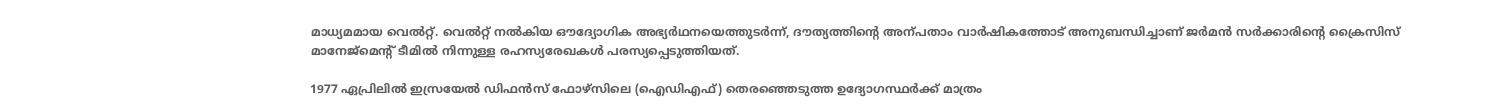മാധ്യമമായ വെൽറ്റ്. വെൽറ്റ് നൽകിയ ഔദ്യോഗിക അഭ്യർഥനയെത്തുടർന്ന്, ദൗത്യത്തിന്‍റെ അന്പതാം വാർഷികത്തോട് അനുബന്ധിച്ചാണ് ജർമൻ സർക്കാരിന്‍റെ ക്രൈസിസ് മാനേജ്‌മെന്‍റ് ടീമിൽ നിന്നുള്ള രഹസ്യരേഖകൾ പരസ്യപ്പെടുത്തിയത്.

1977 ഏപ്രിലിൽ ഇസ്രയേൽ ഡിഫൻസ് ഫോഴ്സിലെ (ഐഡിഎഫ്) തെരഞ്ഞെടുത്ത ഉദ്യോഗസ്ഥർക്ക് മാത്രം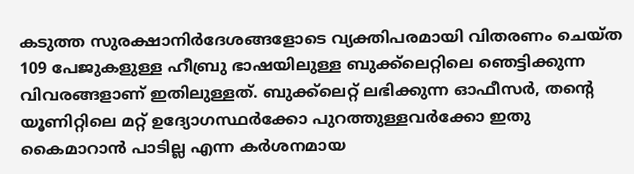കടുത്ത സുരക്ഷാനിർദേശങ്ങളോടെ വ്യക്തിപരമായി വിതരണം ചെയ്ത 109 പേജുകളുള്ള ഹീബ്രു ഭാഷയിലുള്ള ബുക്ക്‌ലെറ്റിലെ ഞെട്ടിക്കുന്ന വിവരങ്ങളാണ് ഇതിലുള്ളത്. ബുക്ക്‌ലെറ്റ് ലഭിക്കുന്ന ഓഫീസർ, തന്‍റെ യൂണിറ്റിലെ മറ്റ് ഉദ്യോഗസ്ഥർക്കോ പുറത്തുള്ളവർക്കോ ഇതു കൈമാറാൻ പാടില്ല എന്ന കർശനമായ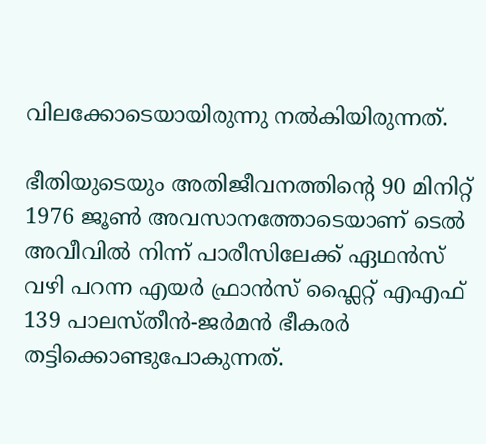വിലക്കോടെയായിരുന്നു നൽകിയിരുന്നത്.

ഭീതിയുടെയും അതിജീവനത്തിന്‍റെ 90 മിനിറ്റ്
1976 ജൂൺ അവസാനത്തോടെയാണ് ടെൽ അവീവിൽ നിന്ന് പാരീസിലേക്ക് ഏഥൻസ് വഴി പറന്ന എയർ ഫ്രാൻസ് ഫ്ലൈറ്റ് എഎഫ് 139 പാലസ്തീൻ-ജർമൻ ഭീകരർ തട്ടിക്കൊണ്ടുപോകുന്നത്.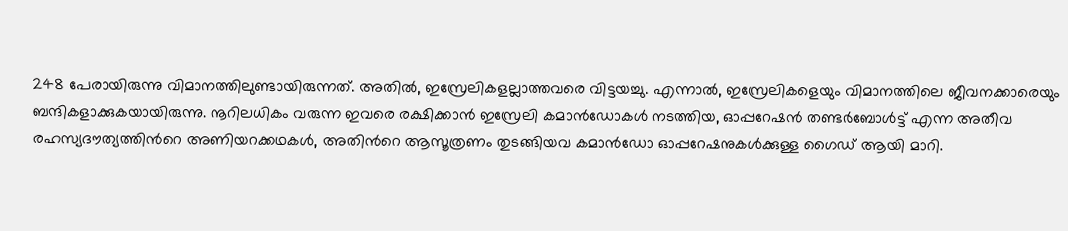248 പേരായിരുന്നു വിമാനത്തിലുണ്ടായിരുന്നത്. അതിൽ, ഇസ്രേലികളല്ലാത്തവരെ വിട്ടയച്ചു. എന്നാൽ, ഇസ്രേലികളെയും വിമാനത്തിലെ ജീവനക്കാരെയും ബന്ദികളാക്കുകയായിരുന്നു. നൂറിലധികം വരുന്ന ഇവരെ രക്ഷിക്കാൻ ഇസ്രേലി കമാൻഡോകൾ നടത്തിയ, ഓപ്പറേഷൻ തണ്ടർബോൾട്ട് എന്ന അതീവ രഹസ്യദൗത്യത്തിന്‍റെ അണിയറക്കഥകൾ, അതിന്‍റെ ആസൂത്രണം തുടങ്ങിയവ കമാൻഡോ ഓപ്പറേഷനുകൾക്കുള്ള ഗൈഡ് ആയി മാറി.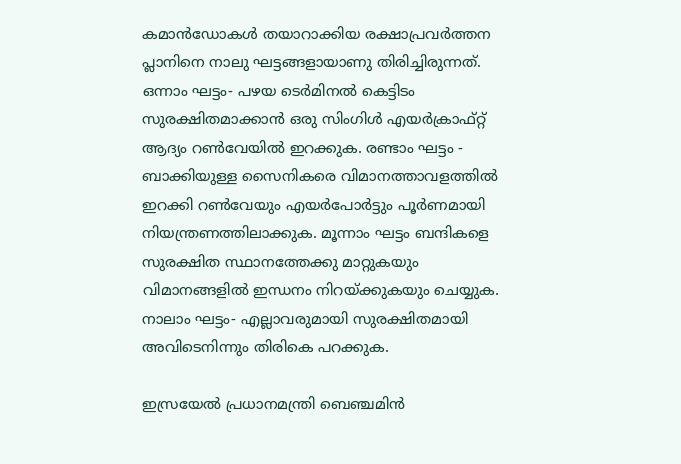കമാൻഡോകൾ തയാറാക്കിയ രക്ഷാപ്രവർത്തന പ്ലാനിനെ നാലു ഘട്ടങ്ങളായാണു തിരിച്ചിരുന്നത്. ഒന്നാം ഘട്ടം- പഴയ ടെർമിനൽ കെട്ടിടം സുരക്ഷിതമാക്കാൻ ഒരു സിംഗിൾ എയർക്രാഫ്റ്റ് ആദ്യം റൺവേയിൽ ഇറക്കുക. രണ്ടാം ഘട്ടം - ബാക്കിയുള്ള സൈനികരെ വിമാനത്താവളത്തിൽ ഇറക്കി റൺവേയും എയർപോർട്ടും പൂർണമായി നിയന്ത്രണത്തിലാക്കുക. മൂന്നാം ഘട്ടം ബന്ദികളെ സുരക്ഷിത സ്ഥാനത്തേക്കു മാറ്റുകയും വിമാനങ്ങളിൽ ഇന്ധനം നിറയ്ക്കുകയും ചെയ്യുക. നാലാം ഘട്ടം- എല്ലാവരുമായി സുരക്ഷിതമായി അവിടെനിന്നും തിരികെ പറക്കുക.

ഇസ്രയേൽ പ്രധാനമന്ത്രി ബെഞ്ചമിൻ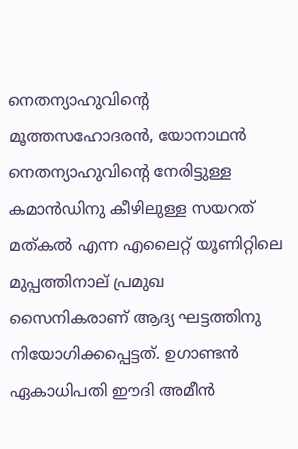നെതന്യാഹുവിന്‍റെ മൂത്തസഹോദരൻ, യോനാഥൻ നെതന്യാഹുവിന്‍റെ നേരിട്ടുള്ള കമാൻഡിനു കീഴിലുള്ള സയറത് മത്കൽ എന്ന എലൈറ്റ് യൂണിറ്റിലെ മുപ്പത്തിനാല് പ്രമുഖ സൈനികരാണ് ആദ്യ ഘട്ടത്തിനു നിയോഗിക്കപ്പെട്ടത്. ഉഗാണ്ടൻ ഏകാധിപതി ഈദി അമീൻ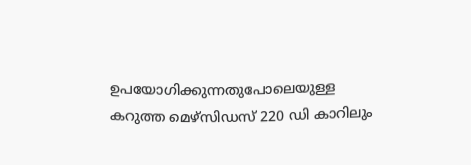ഉപയോഗിക്കുന്നതുപോലെയുള്ള കറുത്ത മെഴ്സിഡസ് 220 ഡി കാറിലും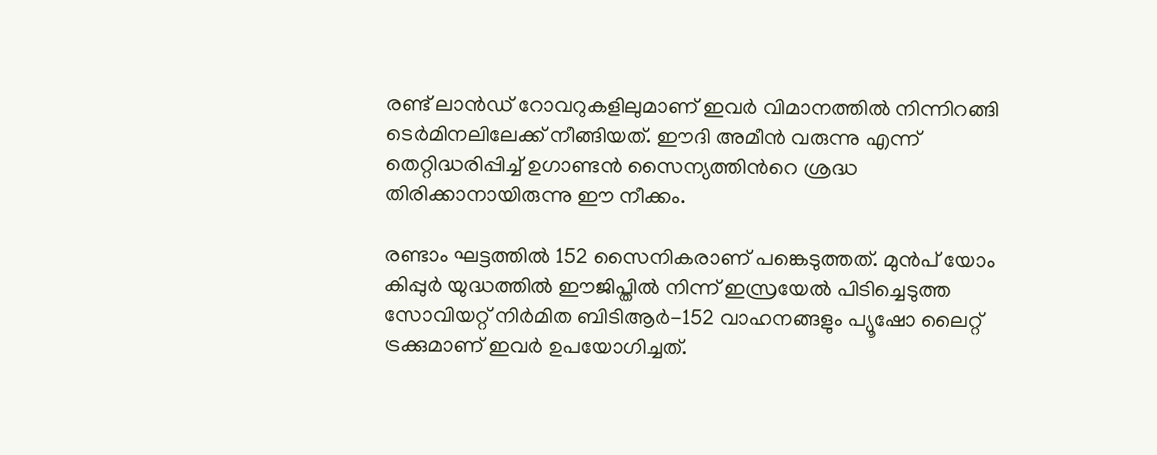രണ്ട് ലാൻഡ് റോവറുകളിലുമാണ് ഇവർ വിമാനത്തിൽ നിന്നിറങ്ങി ടെർമിനലിലേക്ക് നീങ്ങിയത്. ഈദി അമീൻ വരുന്നു എന്ന് തെറ്റിദ്ധരിപ്പിച്ച് ഉഗാണ്ടൻ സൈന്യത്തിന്‍റെ ശ്രദ്ധ തിരിക്കാനായിരുന്നു ഈ നീക്കം.

രണ്ടാം ഘട്ടത്തിൽ 152 സൈനികരാണ് പങ്കെടുത്തത്. മുൻപ് യോം കിപ്പുർ യുദ്ധത്തിൽ ഈജിപ്തിൽ നിന്ന് ഇസ്രയേൽ പിടിച്ചെടുത്ത സോവിയറ്റ് നിർമിത ബിടിആർ-152 വാഹനങ്ങളും പ്യൂഷോ ലൈറ്റ് ട്രക്കുമാണ് ഇവർ ഉപയോഗിച്ചത്.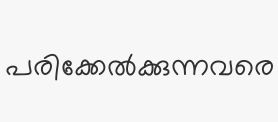പരിക്കേൽക്കുന്നവരെ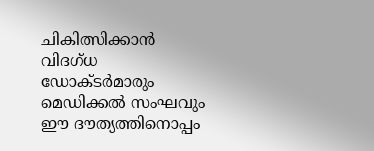ചികിത്സിക്കാൻ വിദഗ്ധ ഡോക്ടർമാരും മെഡിക്കൽ സംഘവും ഈ ദൗത്യത്തിനൊപ്പം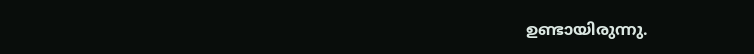ഉണ്ടായിരുന്നു.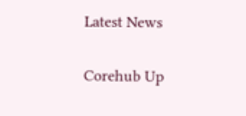Latest News

Corehub Up